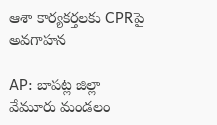ఆశా కార్యకర్తలకు CPRపై అవగాహన

AP: బాపట్ల జిల్లా వేమూరు మండలం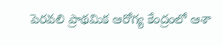పెరవలి ప్రాథమిక ఆరోగ్య కేంద్రంలో ఆశా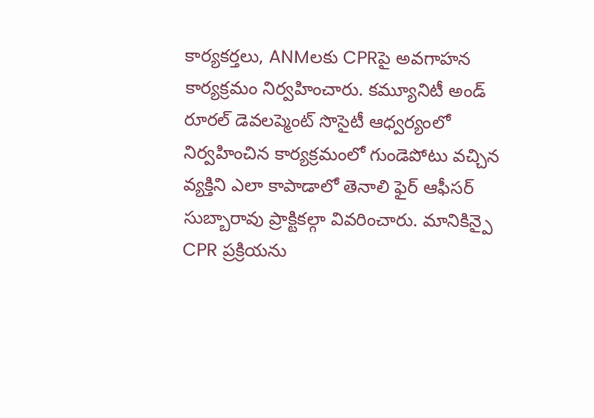కార్యకర్తలు, ANMలకు CPRపై అవగాహన కార్యక్రమం నిర్వహించారు. కమ్యూనిటీ అండ్ రూరల్ డెవలప్మెంట్ సొసైటీ ఆధ్వర్యంలో నిర్వహించిన కార్యక్రమంలో గుండెపోటు వచ్చిన వ్యక్తిని ఎలా కాపాడాలో తెనాలి ఫైర్ ఆఫీసర్ సుబ్బారావు ప్రాక్టికల్గా వివరించారు. మానికిన్పై CPR ప్రక్రియను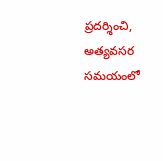ప్రదర్శించి, అత్యవసర సమయంలో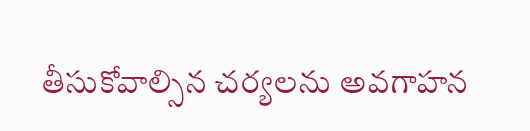తీసుకోవాల్సిన చర్యలను అవగాహన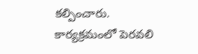కల్పించారు. కార్యక్రమంలో పెరవలి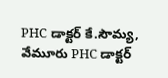PHC డాక్టర్ కే.సౌమ్య, వేమూరు PHC డాక్టర్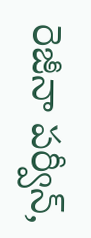రెజీనా పర్వీన్,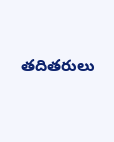తదితరులు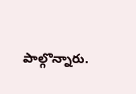పాల్గొన్నారు.